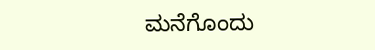ಮನೆಗೊಂದು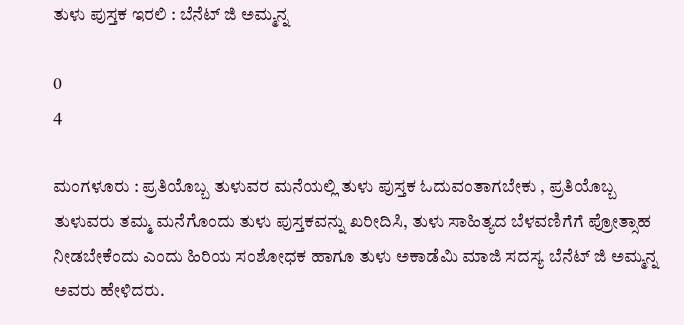ತುಳು ಪುಸ್ತಕ ಇರಲಿ : ಬೆನೆಟ್ ಜಿ ಅಮ್ಮನ್ನ

0
4

ಮಂಗಳೂರು : ಪ್ರತಿಯೊಬ್ಬ ತುಳುವರ ಮನೆಯಲ್ಲಿ ತುಳು ಪುಸ್ತಕ ಓದುವಂತಾಗಬೇಕು , ಪ್ರತಿಯೊಬ್ಬ ತುಳುವರು ತಮ್ಮ ಮನೆಗೊಂದು ತುಳು ಪುಸ್ತಕವನ್ನು ಖರೀದಿಸಿ, ತುಳು ಸಾಹಿತ್ಯದ ಬೆಳವಣಿಗೆಗೆ ಪ್ರೋತ್ಸಾಹ ನೀಡಬೇಕೆಂದು ಎಂದು ಹಿರಿಯ ಸಂಶೋಧಕ ಹಾಗೂ ತುಳು ಅಕಾಡೆಮಿ ಮಾಜಿ ಸದಸ್ಯ ಬೆನೆಟ್ ಜಿ ಅಮ್ಮನ್ನ ಅವರು ಹೇಳಿದರು.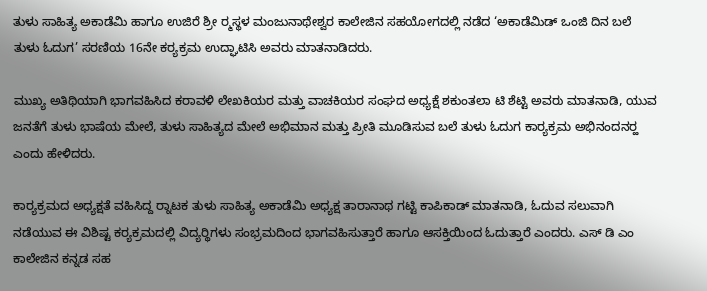ತುಳು ಸಾಹಿತ್ಯ ಅಕಾಡೆಮಿ ಹಾಗೂ ಉಜಿರೆ ಶ್ರೀ ರ‍್ಮಸ್ಥಳ ಮಂಜುನಾಥೇಶ್ವರ ಕಾಲೇಜಿನ ಸಹಯೋಗದಲ್ಲಿ ನಡೆದ ‘ಅಕಾಡೆಮಿಡ್ ಒಂಜಿ ದಿನ ಬಲೆ ತುಳು ಓದುಗ’ ಸರಣಿಯ 16ನೇ ಕರ‍್ಯಕ್ರಮ ಉದ್ಘಾಟಿಸಿ ಅವರು ಮಾತನಾಡಿದರು.

ಮುಖ್ಯ ಅತಿಥಿಯಾಗಿ ಭಾಗವಹಿಸಿದ ಕರಾವಳಿ ಲೇಖಕಿಯರ ಮತ್ತು ವಾಚಕಿಯರ ಸಂಘದ ಅಧ್ಯಕ್ಷೆ ಶಕುಂತಲಾ ಟಿ ಶೆಟ್ಟಿ ಅವರು ಮಾತನಾಡಿ, ಯುವ ಜನತೆಗೆ ತುಳು ಭಾಷೆಯ ಮೇಲೆ, ತುಳು ಸಾಹಿತ್ಯದ ಮೇಲೆ ಅಭಿಮಾನ ಮತ್ತು ಪ್ರೀತಿ ಮೂಡಿಸುವ ಬಲೆ ತುಳು ಓದುಗ ಕಾರ‍್ಯಕ್ರಮ ಅಭಿನಂದನರ‍್ಹ ಎಂದು ಹೇಳಿದರು.

ಕಾರ‍್ಯಕ್ರಮದ ಅಧ್ಯಕ್ಷತೆ ವಹಿಸಿದ್ದ ರ‍್ನಾಟಕ ತುಳು ಸಾಹಿತ್ಯ ಅಕಾಡೆಮಿ ಅಧ್ಯಕ್ಷ ತಾರಾನಾಥ ಗಟ್ಟಿ ಕಾಪಿಕಾಡ್ ಮಾತನಾಡಿ, ಓದುವ ಸಲುವಾಗಿ ನಡೆಯುವ ಈ ವಿಶಿಷ್ಟ ಕರ‍್ಯಕ್ರಮದಲ್ಲಿ ವಿದ್ಯರ‍್ಥಿಗಳು ಸಂಭ್ರಮದಿಂದ ಭಾಗವಹಿಸುತ್ತಾರೆ ಹಾಗೂ ಆಸಕ್ತಿಯಿಂದ ಓದುತ್ತಾರೆ ಎಂದರು. ಎಸ್ ಡಿ ಎಂ ಕಾಲೇಜಿನ ಕನ್ನಡ ಸಹ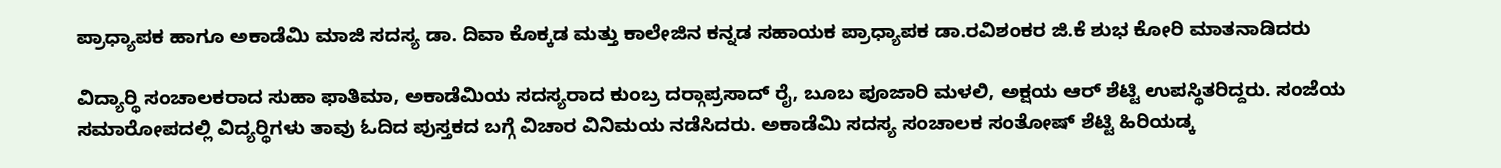ಪ್ರಾಧ್ಯಾಪಕ ಹಾಗೂ ಅಕಾಡೆಮಿ ಮಾಜಿ ಸದಸ್ಯ ಡಾ. ದಿವಾ ಕೊಕ್ಕಡ ಮತ್ತು ಕಾಲೇಜಿನ ಕನ್ನಡ ಸಹಾಯಕ ಪ್ರಾಧ್ಯಾಪಕ ಡಾ.ರವಿಶಂಕರ ಜಿ.ಕೆ ಶುಭ ಕೋರಿ ಮಾತನಾಡಿದರು

ವಿದ್ಯಾರ‍್ಥಿ ಸಂಚಾಲಕರಾದ ಸುಹಾ ಫಾತಿಮಾ, ಅಕಾಡೆಮಿಯ ಸದಸ್ಯರಾದ ಕುಂಬ್ರ ದರ‍್ಗಾಪ್ರಸಾದ್ ರೈ, ಬೂಬ ಪೂಜಾರಿ ಮಳಲಿ, ಅಕ್ಷಯ ಆರ್ ಶೆಟ್ಟಿ ಉಪಸ್ಥಿತರಿದ್ದರು. ಸಂಜೆಯ ಸಮಾರೋಪದಲ್ಲಿ ವಿದ್ಯರ‍್ಥಿಗಳು ತಾವು ಓದಿದ ಪುಸ್ತಕದ ಬಗ್ಗೆ ವಿಚಾರ ವಿನಿಮಯ ನಡೆಸಿದರು. ಅಕಾಡೆಮಿ ಸದಸ್ಯ ಸಂಚಾಲಕ ಸಂತೋಷ್ ಶೆಟ್ಟಿ ಹಿರಿಯಡ್ಕ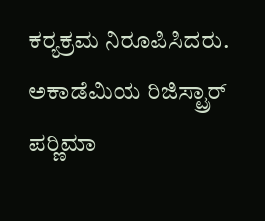ಕರ‍್ಯಕ್ರಮ ನಿರೂಪಿಸಿದರು. ಅಕಾಡೆಮಿಯ ರಿಜಿಸ್ಟ್ರಾರ್ ಪರ‍್ಣಿಮಾ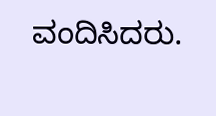ವಂದಿಸಿದರು.